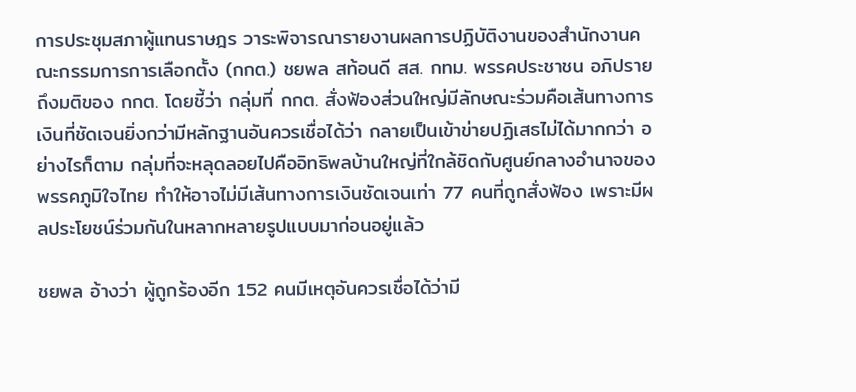การประชุมสภาผู้แทนราษฎร วาระพิจารณารายงานผลการปฏิบัติงานของสำนักงานคณะกรรมการการเลือกตั้ง (กกต.) ชยพล สท้อนดี สส. กทม. พรรคประชาชน อภิปรายถึงมติของ กกต. โดยชี้ว่า กลุ่มที่ กกต. สั่งฟ้องส่วนใหญ่มีลักษณะร่วมคือเส้นทางการเงินที่ชัดเจนยิ่งกว่ามีหลักฐานอันควรเชื่อได้ว่า กลายเป็นเข้าข่ายปฏิเสธไม่ได้มากกว่า อย่างไรก็ตาม กลุ่มที่จะหลุดลอยไปคืออิทธิพลบ้านใหญ่ที่ใกล้ชิดกับศูนย์กลางอำนาจของพรรคภูมิใจไทย ทำให้อาจไม่มีเส้นทางการเงินชัดเจนเท่า 77 คนที่ถูกสั่งฟ้อง เพราะมีผลประโยชน์ร่วมกันในหลากหลายรูปแบบมาก่อนอยู่แล้ว

ชยพล อ้างว่า ผู้ถูกร้องอีก 152 คนมีเหตุอันควรเชื่อได้ว่ามี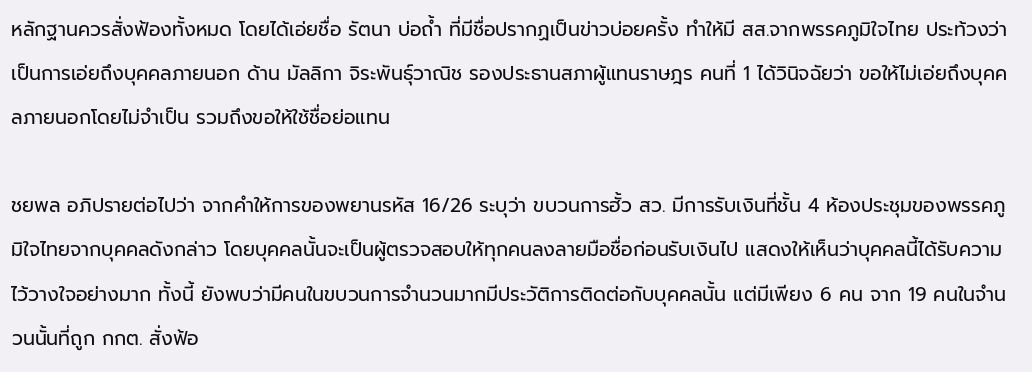หลักฐานควรสั่งฟ้องทั้งหมด โดยได้เอ่ยชื่อ รัตนา บ่อถ้ำ ที่มีชื่อปรากฏเป็นข่าวบ่อยครั้ง ทำให้มี สส.จากพรรคภูมิใจไทย ประท้วงว่าเป็นการเอ่ยถึงบุคคลภายนอก ด้าน มัลลิกา จิระพันธุ์วาณิช รองประธานสภาผู้แทนราษฎร คนที่ 1 ได้วินิจฉัยว่า ขอให้ไม่เอ่ยถึงบุคคลภายนอกโดยไม่จำเป็น รวมถึงขอให้ใช้ชื่อย่อแทน

ชยพล อภิปรายต่อไปว่า จากคำให้การของพยานรหัส 16/26 ระบุว่า ขบวนการฮั้ว สว. มีการรับเงินที่ชั้น 4 ห้องประชุมของพรรคภูมิใจไทยจากบุคคลดังกล่าว โดยบุคคลนั้นจะเป็นผู้ตรวจสอบให้ทุกคนลงลายมือชื่อก่อนรับเงินไป แสดงให้เห็นว่าบุคคลนี้ได้รับความไว้วางใจอย่างมาก ทั้งนี้ ยังพบว่ามีคนในขบวนการจำนวนมากมีประวัติการติดต่อกับบุคคลนั้น แต่มีเพียง 6 คน จาก 19 คนในจำนวนนั้นที่ถูก กกต. สั่งฟ้อ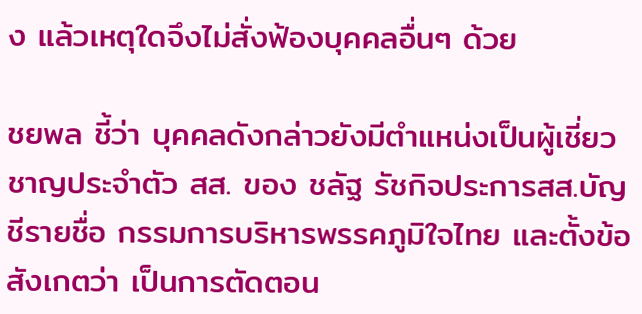ง แล้วเหตุใดจึงไม่สั่งฟ้องบุคคลอื่นๆ ด้วย

ชยพล ชี้ว่า บุคคลดังกล่าวยังมีตำแหน่งเป็นผู้เชี่ยวชาญประจำตัว สส. ของ ชลัฐ รัชกิจประการสส.บัญชีรายชื่อ กรรมการบริหารพรรคภูมิใจไทย และตั้งข้อสังเกตว่า เป็นการตัดตอน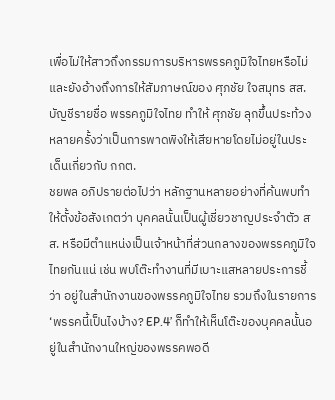เพื่อไม่ให้สาวถึงกรรมการบริหารพรรคภูมิใจไทยหรือไม่ และยังอ้างถึงการให้สัมภาษณ์ของ ศุภชัย ใจสมุทร สส.บัญชีรายชื่อ พรรคภูมิใจไทย ทำให้ ศุภชัย ลุกขึ้นประท้วงหลายครั้งว่าเป็นการพาดพิงให้เสียหายโดยไม่อยู่ในประเด็นเกี่ยวกับ กกต.
ชยพล อภิปรายต่อไปว่า หลักฐานหลายอย่างที่ค้นพบทำให้ตั้งข้อสังเกตว่า บุคคลนั้นเป็นผู้เชี่ยวชาญประจำตัว สส. หรือมีตำแหน่งเป็นเจ้าหน้าที่ส่วนกลางของพรรคภูมิใจไทยกันแน่ เช่น พบโต๊ะทำงานที่มีเบาะแสหลายประการชี้ว่า อยู่ในสำนักงานของพรรคภูมิใจไทย รวมถึงในรายการ ‘พรรคนี้เป็นไงบ้าง? EP.4’ ก็ทำให้เห็นโต๊ะของบุคคลนั้นอยู่ในสำนักงานใหญ่ของพรรคพอดี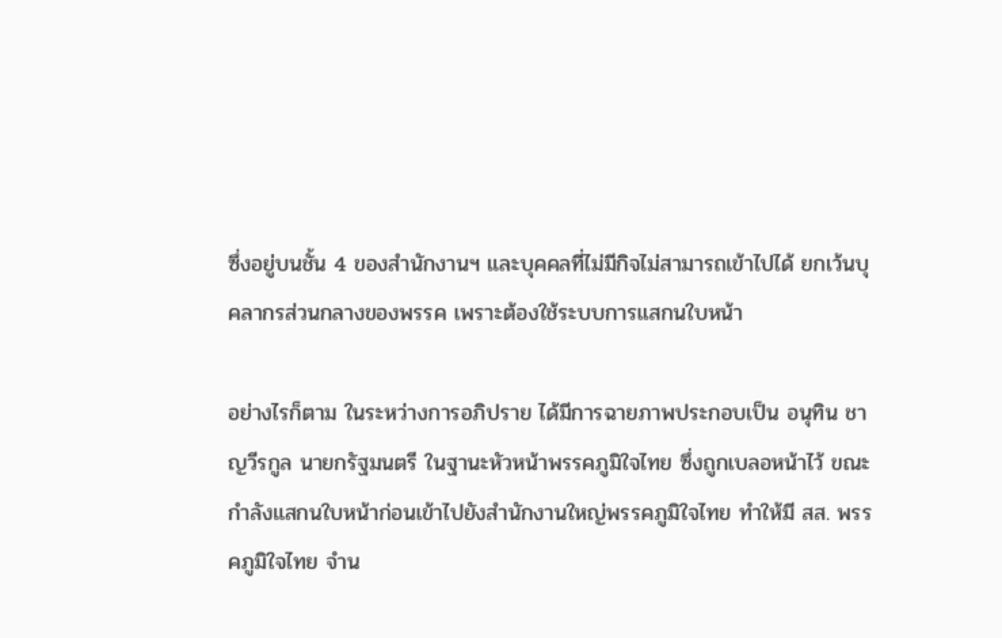ซึ่งอยู่บนชั้น 4 ของสำนักงานฯ และบุคคลที่ไม่มีกิจไม่สามารถเข้าไปได้ ยกเว้นบุคลากรส่วนกลางของพรรค เพราะต้องใช้ระบบการแสกนใบหน้า

อย่างไรก็ตาม ในระหว่างการอภิปราย ได้มีการฉายภาพประกอบเป็น อนุทิน ชาญวีรกูล นายกรัฐมนตรี ในฐานะหัวหน้าพรรคภูมิใจไทย ซึ่งถูกเบลอหน้าไว้ ขณะกำลังแสกนใบหน้าก่อนเข้าไปยังสำนักงานใหญ่พรรคภูมิใจไทย ทำให้มี สส. พรรคภูมิใจไทย จำน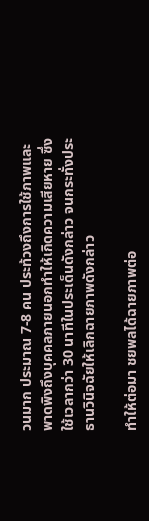วนมาก ประมาณ 7-8 คน ประท้วงถึงการใช้ภาพและพาดพิงถึงบุคคลภายนอกทำให้เกิดความเสียหาย ซึ่งใช้เวลากว่า 30 นาทีในประเด็นดังกล่าว จนกระทั่งประธานวินิจฉัยให้เลิกฉายภาพดังกล่าว

ทำให้ต่อมา ชยพลได้ฉายภาพต่อ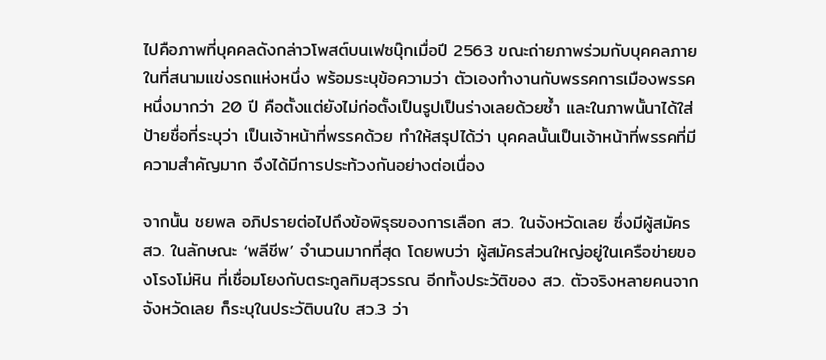ไปคือภาพที่บุคคลดังกล่าวโพสต์บนเฟซบุ๊กเมื่อปี 2563 ขณะถ่ายภาพร่วมกับบุคคลภายในที่สนามแข่งรถแห่งหนึ่ง พร้อมระบุข้อความว่า ตัวเองทำงานกับพรรคการเมืองพรรคหนึ่งมากว่า 20 ปี คือตั้งแต่ยังไม่ก่อตั้งเป็นรูปเป็นร่างเลยด้วยซ้ำ และในภาพนั้นาได้ใส่ป้ายชื่อที่ระบุว่า เป็นเจ้าหน้าที่พรรคด้วย ทำให้สรุปได้ว่า บุคคลนั้นเป็นเจ้าหน้าที่พรรคที่มีความสำคัญมาก จึงได้มีการประท้วงกันอย่างต่อเนื่อง

จากนั้น ชยพล อภิปรายต่อไปถึงข้อพิรุธของการเลือก สว. ในจังหวัดเลย ซึ่งมีผู้สมัคร สว. ในลักษณะ ‘พลีชีพ’ จำนวนมากที่สุด โดยพบว่า ผู้สมัครส่วนใหญ่อยู่ในเครือข่ายของโรงโม่หิน ที่เชื่อมโยงกับตระกูลทิมสุวรรณ อีกทั้งประวัติของ สว. ตัวจริงหลายคนจากจังหวัดเลย ก็ระบุในประวัติบนใบ สว.3 ว่า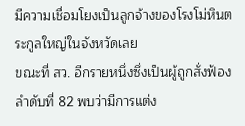มีความเชื่อมโยงเป็นลูกจ้างของโรงโม่หินตระกูลใหญ่ในจังหวัดเลย
ขณะที่ สว. อีกรายหนึ่งซึ่งเป็นผู้ถูกสั่งฟ้องลำดับที่ 82 พบว่ามีการแต่ง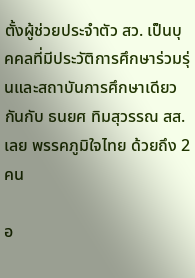ตั้งผู้ช่วยประจำตัว สว. เป็นบุคคลที่มีประวัติการศึกษาร่วมรุ่นและสถาบันการศึกษาเดียวกันกับ ธนยศ ทิมสุวรรณ สส. เลย พรรคภูมิใจไทย ด้วยถึง 2 คน

อ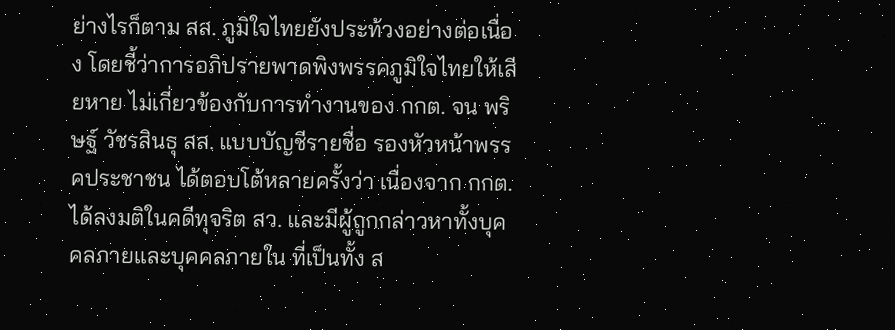ย่างไรก็ตาม สส. ภูมิใจไทยยังประท้วงอย่างต่อเนื่อง โดยชี้ว่าการอภิปรายพาดพิงพรรคภูมิใจไทยให้เสียหาย ไม่เกี่ยวข้องกับการทำงานของ กกต. จน พริษฐ์ วัชรสินธุ สส. แบบบัญชีรายชื่อ รองหัวหน้าพรรคประชาชน ได้ตอบโต้หลายครั้งว่า เนื่องจาก กกต. ได้ลงมติในคดีทุจริต สว. และมีผู้ถูกกล่าวหาทั้งบุคคลภายและบุคคลภายใน ที่เป็นทั้ง ส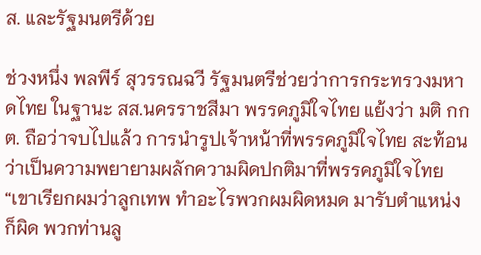ส. และรัฐมนตรีด้วย

ช่วงหนึ่ง พลพีร์ สุวรรณฉวี รัฐมนตรีช่วยว่าการกระทรวงมหาดไทย ในฐานะ สส.นครราชสีมา พรรคภูมิใจไทย แย้งว่า มติ กกต. ถือว่าจบไปแล้ว การนำรูปเจ้าหน้าที่พรรคภูมิใจไทย สะท้อนว่าเป็นความพยายามผลักความผิดปกติมาที่พรรคภูมิใจไทย
“เขาเรียกผมว่าลูกเทพ ทำอะไรพวกผมผิดหมด มารับตำแหน่งก็ผิด พวกท่านลู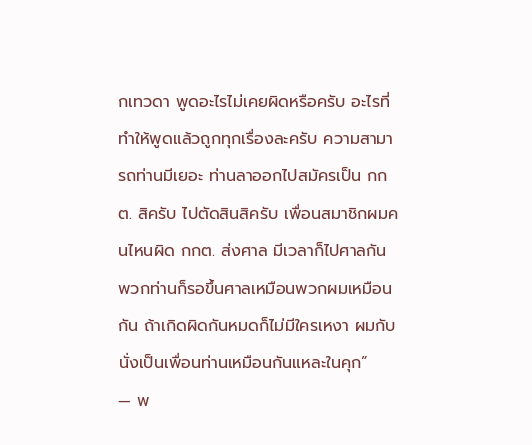กเทวดา พูดอะไรไม่เคยผิดหรือครับ อะไรที่ทำให้พูดแล้วถูกทุกเรื่องละครับ ความสามารถท่านมีเยอะ ท่านลาออกไปสมัครเป็น กกต. สิครับ ไปตัดสินสิครับ เพื่อนสมาชิกผมคนไหนผิด กกต. ส่งศาล มีเวลาก็ไปศาลกัน พวกท่านก็รอขึ้นศาลเหมือนพวกผมเหมือนกัน ถ้าเกิดผิดกันหมดก็ไม่มีใครเหงา ผมกับนั่งเป็นเพื่อนท่านเหมือนกันแหละในคุก”
— พ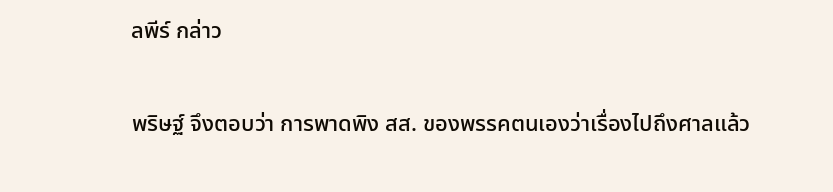ลพีร์ กล่าว

พริษฐ์ จึงตอบว่า การพาดพิง สส. ของพรรคตนเองว่าเรื่องไปถึงศาลแล้ว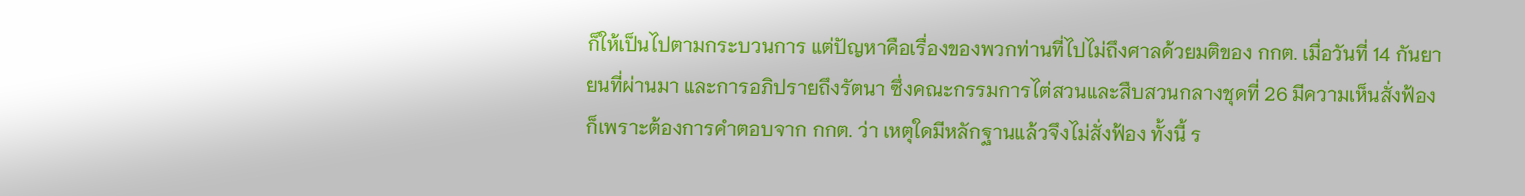ก็ให้เป็นไปตามกระบวนการ แต่ปัญหาคือเรื่องของพวกท่านที่ไปไม่ถึงศาลด้วยมติของ กกต. เมื่อวันที่ 14 กันยายนที่ผ่านมา และการอภิปรายถึงรัตนา ซึ่งคณะกรรมการไต่สวนและสืบสวนกลางชุดที่ 26 มีความเห็นสั่งฟ้อง ก็เพราะต้องการคำตอบจาก กกต. ว่า เหตุใดมีหลักฐานแล้วจึงไม่สั่งฟ้อง ทั้งนี้ ร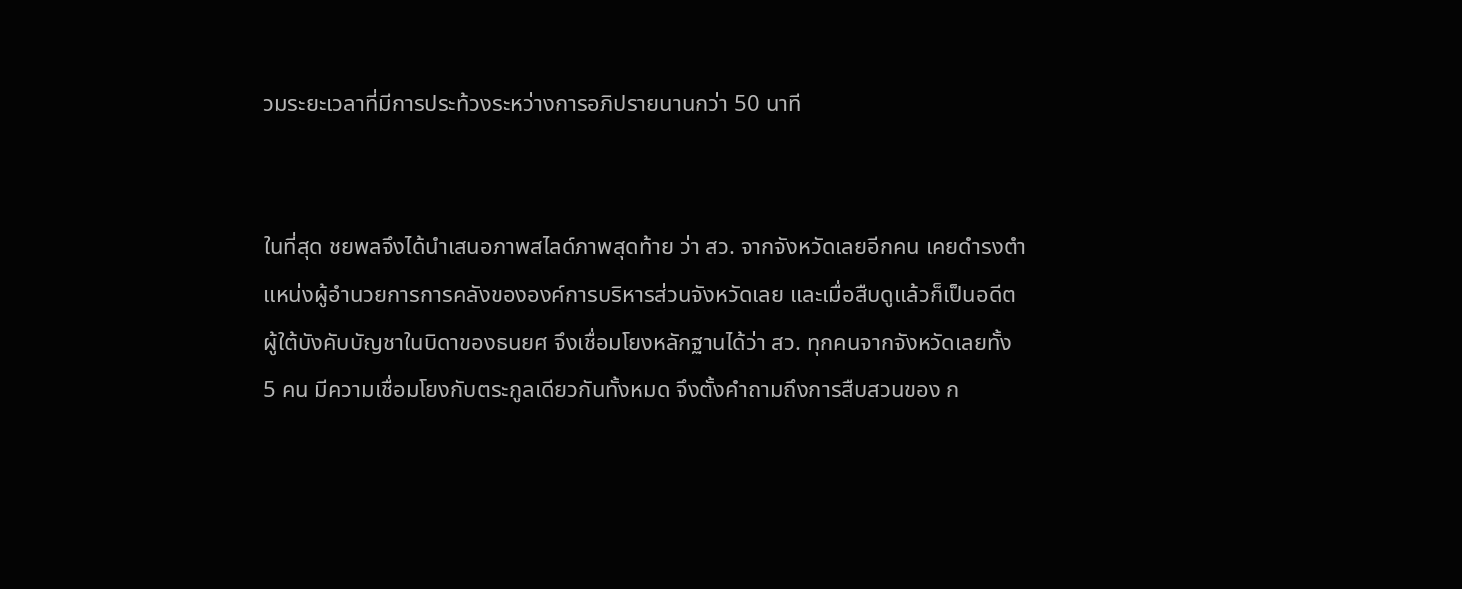วมระยะเวลาที่มีการประท้วงระหว่างการอภิปรายนานกว่า 50 นาที


ในที่สุด ชยพลจึงได้นำเสนอภาพสไลด์ภาพสุดท้าย ว่า สว. จากจังหวัดเลยอีกคน เคยดำรงตำแหน่งผู้อำนวยการการคลังขององค์การบริหารส่วนจังหวัดเลย และเมื่อสืบดูแล้วก็เป็นอดีตผู้ใต้บังคับบัญชาในบิดาของธนยศ จึงเชื่อมโยงหลักฐานได้ว่า สว. ทุกคนจากจังหวัดเลยทั้ง 5 คน มีความเชื่อมโยงกับตระกูลเดียวกันทั้งหมด จึงตั้งคำถามถึงการสืบสวนของ ก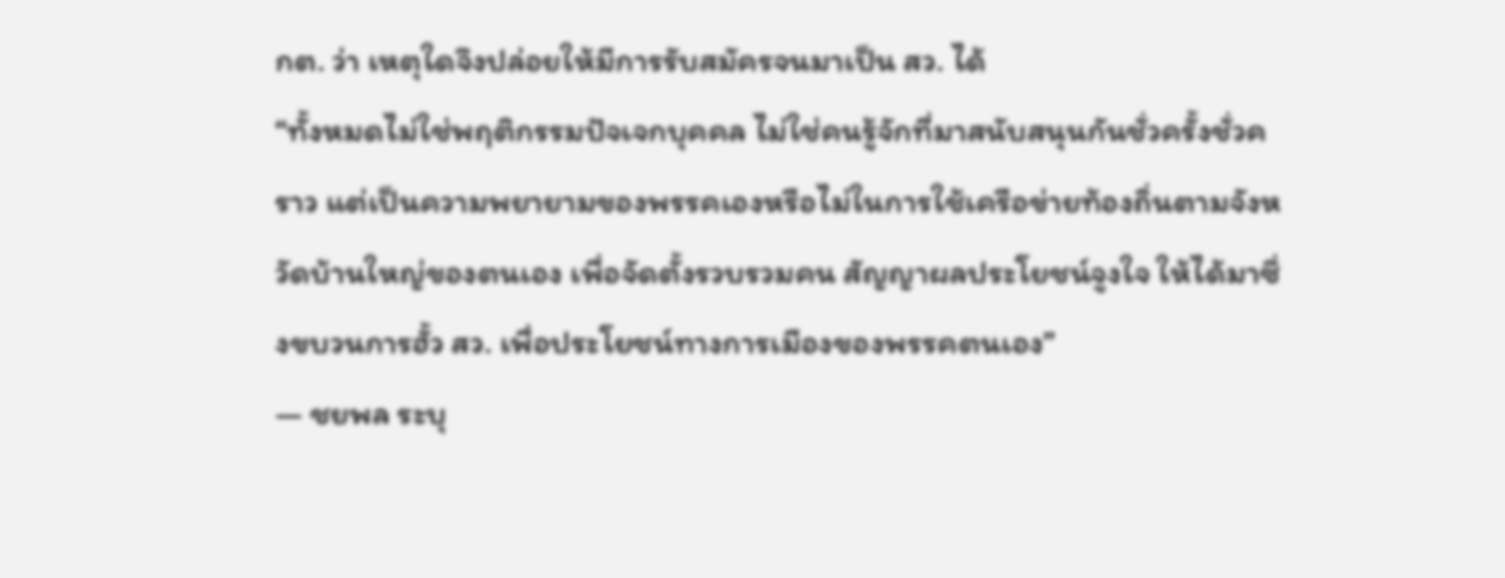กต. ว่า เหตุใดจึงปล่อยให้มีการรับสมัครจนมาเป็น สว. ได้
“ทั้งหมดไม่ใช่พฤติกรรมปัจเจกบุคคล ไม่ใช่คนรู้จักที่มาสนับสนุนกันชั่วครั้งชั่วคราว แต่เป็นความพยายามของพรรคเองหรือไม่ในการใช้เครือข่ายท้องถิ่นตามจังหวัดบ้านใหญ่ของตนเอง เพื่อจัดตั้งรวบรวมคน สัญญาผลประโยชน์จูงใจ ให้ได้มาซึ่งขบวนการฮั้ว สว. เพื่อประโยชน์ทางการเมืองของพรรคตนเอง”
— ชยพล ระบุ